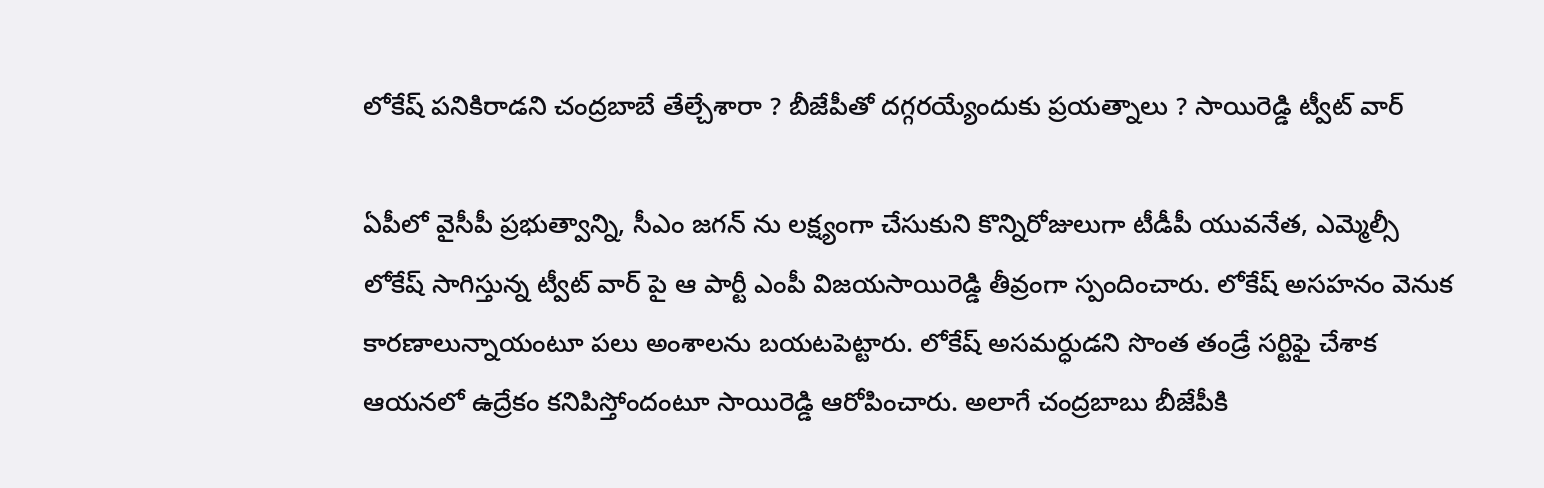లోకేష్ పనికిరాడని చంద్రబాబే తేల్చేశారా ? బీజేపీతో దగ్గరయ్యేందుకు ప్రయత్నాలు ? సాయిరెడ్డి ట్వీట్ వార్

ఏపీలో వైసీపీ ప్రభుత్వాన్ని, సీఎం జగన్ ను లక్ష్యంగా చేసుకుని కొన్నిరోజులుగా టీడీపీ యువనేత, ఎమ్మెల్సీ లోకేష్ సాగిస్తున్న ట్వీట్ వార్ పై ఆ పార్టీ ఎంపీ విజయసాయిరెడ్డి తీవ్రంగా స్పందించారు. లోకేష్ అసహనం వెనుక కారణాలున్నాయంటూ పలు అంశాలను బయటపెట్టారు. లోకేష్ అసమర్ధుడని సొంత తండ్రే సర్టిఫై చేశాక ఆయనలో ఉద్రేకం కనిపిస్తోందంటూ సాయిరెడ్డి ఆరోపించారు. అలాగే చంద్రబాబు బీజేపీకి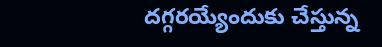దగ్గరయ్యేందుకు చేస్తున్న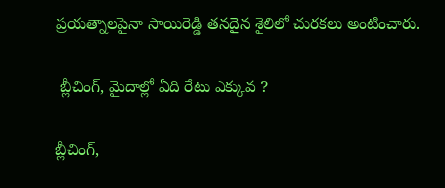ప్రయత్నాలపైనా సాయిరెడ్డి తనదైన శైలిలో చురకలు అంటించారు.

 బ్లీచింగ్, మైదాల్లో ఏది రేటు ఎక్కువ ?

బ్లీచింగ్,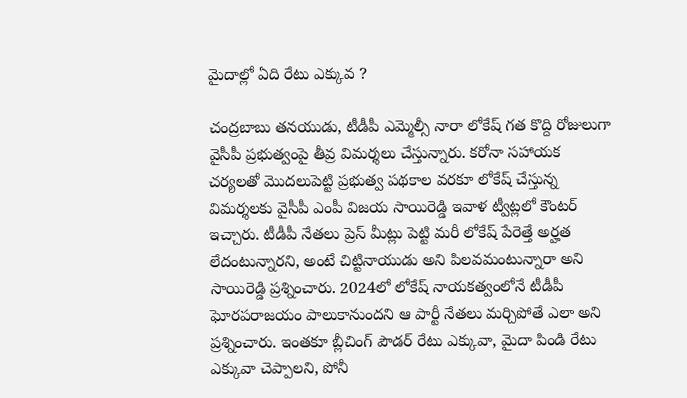మైదాల్లో ఏది రేటు ఎక్కువ ?

చంద్రబాబు తనయుడు, టీడీపీ ఎమ్మెల్సీ నారా లోకేష్ గత కొద్ది రోజులుగా వైసీపీ ప్రభుత్వంపై తీవ్ర విమర్శలు చేస్తున్నారు. కరోనా సహాయక చర్యలతో మొదలుపెట్టి ప్రభుత్వ పథకాల వరకూ లోకేష్ చేస్తున్న విమర్శలకు వైసీపీ ఎంపీ విజయ సాయిరెడ్డి ఇవాళ ట్వీట్లలో కౌంటర్ ఇచ్చారు. టీడీపీ నేతలు ప్రెస్ మీట్లు పెట్టి మరీ లోకేష్ పేరెత్తే అర్హత లేదంటున్నారని, అంటే చిట్టినాయుడు అని పిలవమంటున్నారా అని సాయిరెడ్డి ప్రశ్నించారు. 2024లో లోకేష్ నాయకత్వంలోనే టీడీపీ ఘోరపరాజయం పాలుకానుందని ఆ పార్టీ నేతలు మర్చిపోతే ఎలా అని ప్రశ్నించారు. ఇంతకూ బ్లీచింగ్ పౌడర్ రేటు ఎక్కువా, మైదా పిండి రేటు ఎక్కువా చెప్పాలని, పోనీ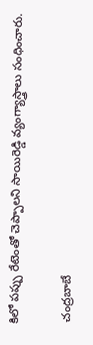కిలో పప్పు రేటెంతో చెప్పాలని సాయిరెడ్డి వ్యంగ్యాస్త్రాలు సంధించారు.

 చంద్రబాబే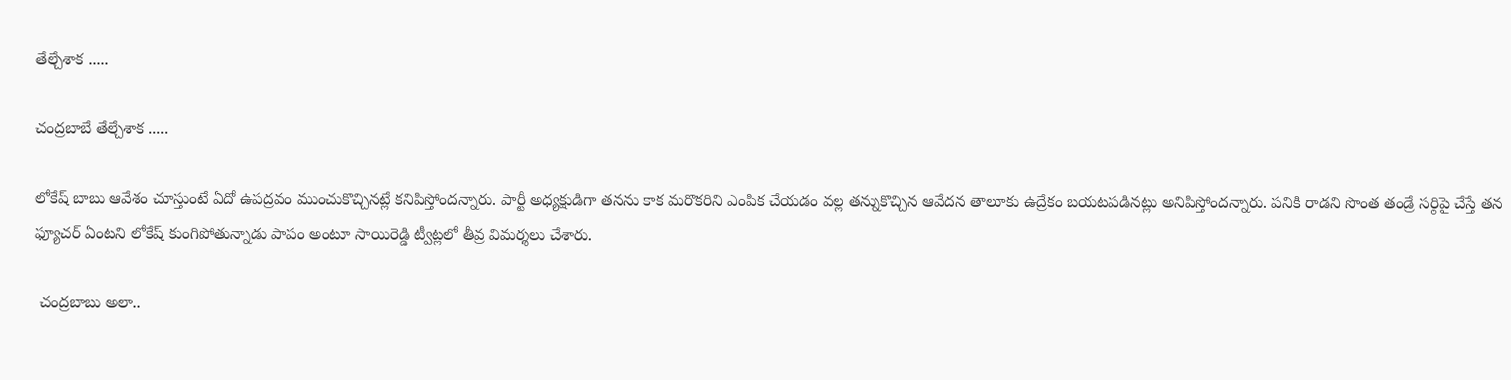తేల్చేశాక .....

చంద్రబాబే తేల్చేశాక .....

లోకేష్ బాబు ఆవేశం చూస్తుంటే ఏదో ఉపద్రవం ముంచుకొచ్చినట్లే కనిపిస్తోందన్నారు. పార్టీ అధ్యక్షుడిగా తనను కాక మరొకరిని ఎంపిక చేయడం వల్ల తన్నుకొచ్చిన ఆవేదన తాలూకు ఉద్రేకం బయటపడినట్లు అనిపిస్తోందన్నారు. పనికి రాడని సొంత తండ్రే సర్ఠిపై చేస్తే తన ఫ్యూచర్ ఏంటని లోకేష్ కుంగిపోతున్నాడు పాపం అంటూ సాయిరెడ్డి ట్వీట్లలో తీవ్ర విమర్శలు చేశారు.

 చంద్రబాబు అలా..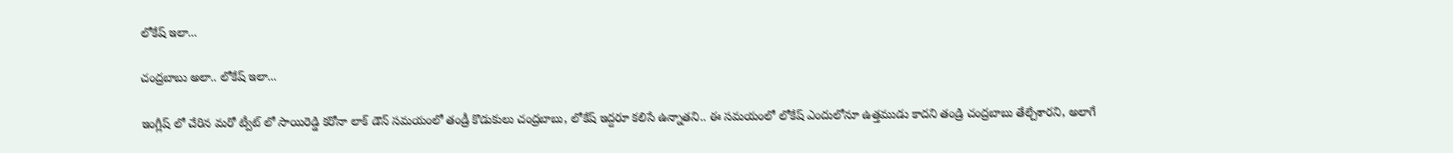లోకేష్ ఇలా...

చంద్రబాబు అలా.. లోకేష్ ఇలా...

ఇంగ్లీష్ లో చేరిన మరో ట్వీట్ లో సాయిరెడ్డి కరోనా లాక్ డౌన్ సమయంలో తండ్రీ కొడుకులు చంద్రబాబు, లోకేష్ ఇద్దరూ కలిసే ఉన్నాతని.. ఈ సమయంలో లోకేష్ ఎందులోనూ ఉత్తముడు కాదని తండ్రి చంద్రబాబు తేల్చేశారని, అలాగే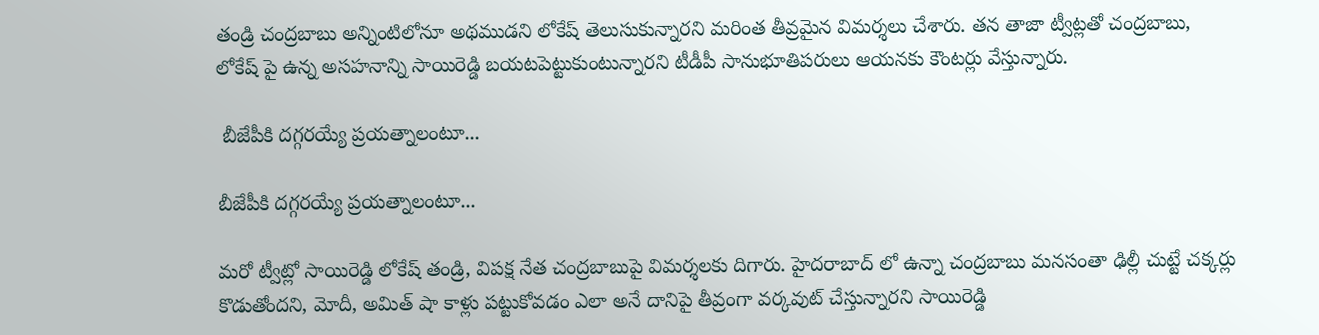తండ్రి చంద్రబాబు అన్నింటిలోనూ అథముడని లోకేష్ తెలుసుకున్నారని మరింత తీవ్రమైన విమర్శలు చేశారు. తన తాజా ట్వీట్లతో చంద్రబాబు, లోకేష్ పై ఉన్న అసహనాన్ని సాయిరెడ్డి బయటపెట్టుకుంటున్నారని టీడీపీ సానుభూతిపరులు ఆయనకు కౌంటర్లు వేస్తున్నారు.

 బీజేపీకి దగ్గరయ్యే ప్రయత్నాలంటూ...

బీజేపీకి దగ్గరయ్యే ప్రయత్నాలంటూ...

మరో ట్వీట్లో సాయిరెడ్డి లోకేష్ తండ్రి, విపక్ష నేత చంద్రబాబుపై విమర్శలకు దిగారు. హైదరాబాద్ లో ఉన్నా చంద్రబాబు మనసంతా ఢిల్లీ చుట్టే చక్కర్లు కొడుతోందని, మోదీ, అమిత్ షా కాళ్లు పట్టుకోవడం ఎలా అనే దానిపై తీవ్రంగా వర్కవుట్ చేస్తున్నారని సాయిరెడ్డి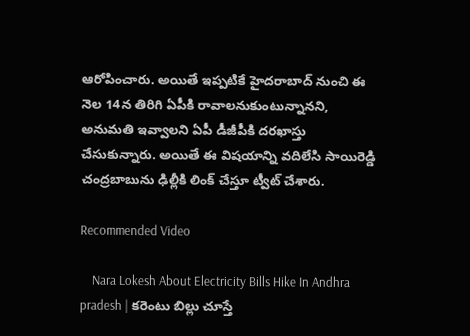ఆరోపించారు. అయితే ఇప్పటికే హైదరాబాద్ నుంచి ఈ నెల 14న తిరిగి ఏపీకి రావాలనుకుంటున్నానని, అనుమతి ఇవ్వాలని ఏపీ డీజీపీకి దరఖాస్తు చేసుకున్నారు. అయితే ఈ విషయాన్ని వదిలేసి సాయిరెడ్డి చంద్రబాబును ఢిల్లీకి లింక్ చేస్తూ ట్వీట్ చేశారు.

Recommended Video

    Nara Lokesh About Electricity Bills Hike In Andhra pradesh | కరెంటు బిల్లు చూస్తే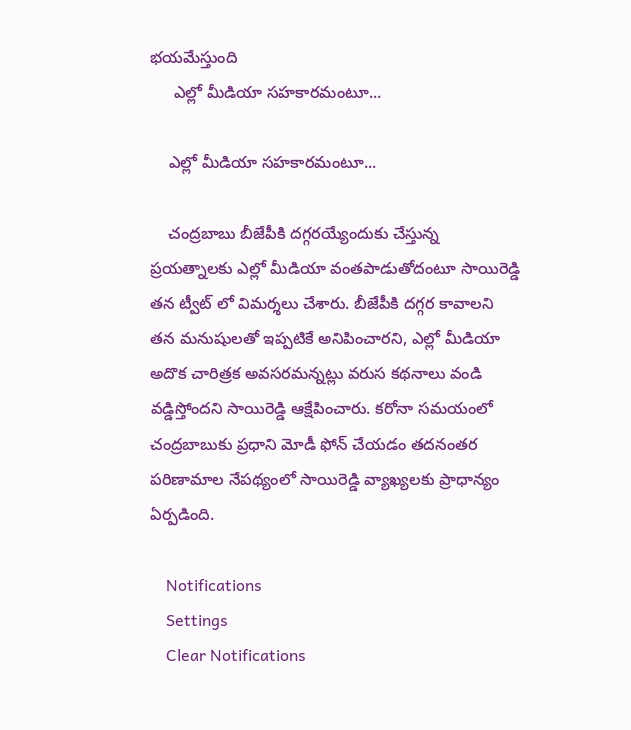భయమేస్తుంది
     ఎల్లో మీడియా సహకారమంటూ...

    ఎల్లో మీడియా సహకారమంటూ...

    చంద్రబాబు బీజేపీకి దగ్గరయ్యేందుకు చేస్తున్న ప్రయత్నాలకు ఎల్లో మీడియా వంతపాడుతోదంటూ సాయిరెడ్డి తన ట్వీట్ లో విమర్శలు చేశారు. బీజేపీకి దగ్గర కావాలని తన మనుషులతో ఇప్పటికే అనిపించారని, ఎల్లో మీడియా అదొక చారిత్రక అవసరమన్నట్లు వరుస కథనాలు వండి వడ్డిస్తోందని సాయిరెడ్డి ఆక్షేపించారు. కరోనా సమయంలో చంద్రబాబుకు ప్రధాని మోడీ ఫోన్ చేయడం తదనంతర పరిణామాల నేపథ్యంలో సాయిరెడ్డి వ్యాఖ్యలకు ప్రాధాన్యం ఏర్పడింది.

    Notifications
    Settings
    Clear Notifications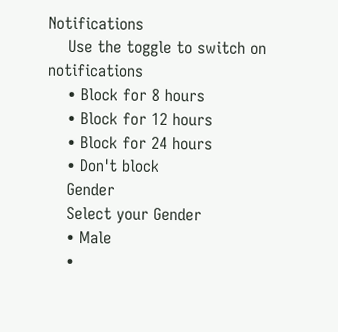Notifications
    Use the toggle to switch on notifications
    • Block for 8 hours
    • Block for 12 hours
    • Block for 24 hours
    • Don't block
    Gender
    Select your Gender
    • Male
    •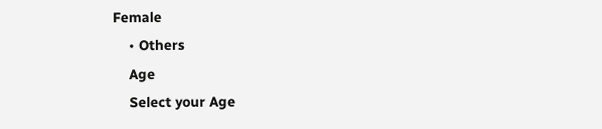Female
    • Others
    Age
    Select your Age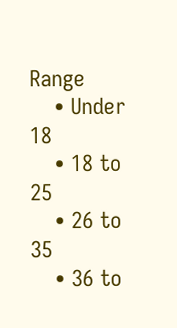Range
    • Under 18
    • 18 to 25
    • 26 to 35
    • 36 to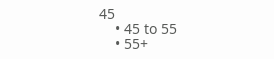45
    • 45 to 55
    • 55+